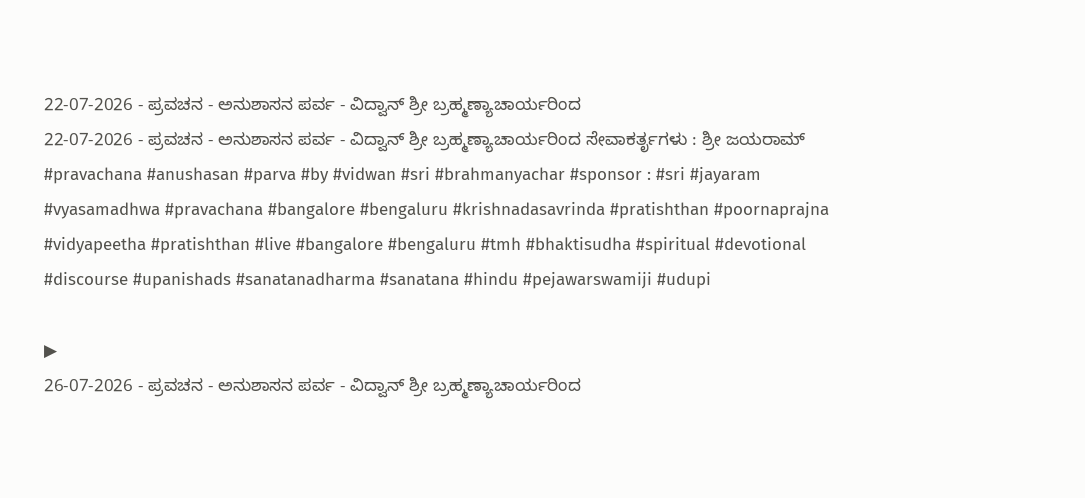22-07-2026 - ಪ್ರವಚನ - ಅನುಶಾಸನ ಪರ್ವ - ವಿದ್ವಾನ್ ಶ್ರೀ ಬ್ರಹ್ಮಣ್ಯಾಚಾರ್ಯರಿಂದ
22-07-2026 - ಪ್ರವಚನ - ಅನುಶಾಸನ ಪರ್ವ - ವಿದ್ವಾನ್ ಶ್ರೀ ಬ್ರಹ್ಮಣ್ಯಾಚಾರ್ಯರಿಂದ ಸೇವಾಕರ್ತೃಗಳು : ಶ್ರೀ ಜಯರಾಮ್ #pravachana #anushasan #parva #by #vidwan #sri #brahmanyachar #sponsor : #sri #jayaram #vyasamadhwa #pravachana #bangalore #bengaluru #krishnadasavrinda #pratishthan #poornaprajna #vidyapeetha #pratishthan #live #bangalore #bengaluru #tmh #bhaktisudha #spiritual #devotional #discourse #upanishads #sanatanadharma #sanatana #hindu #pejawarswamiji #udupi

▶
26-07-2026 - ಪ್ರವಚನ - ಅನುಶಾಸನ ಪರ್ವ - ವಿದ್ವಾನ್ ಶ್ರೀ ಬ್ರಹ್ಮಣ್ಯಾಚಾರ್ಯರಿಂದ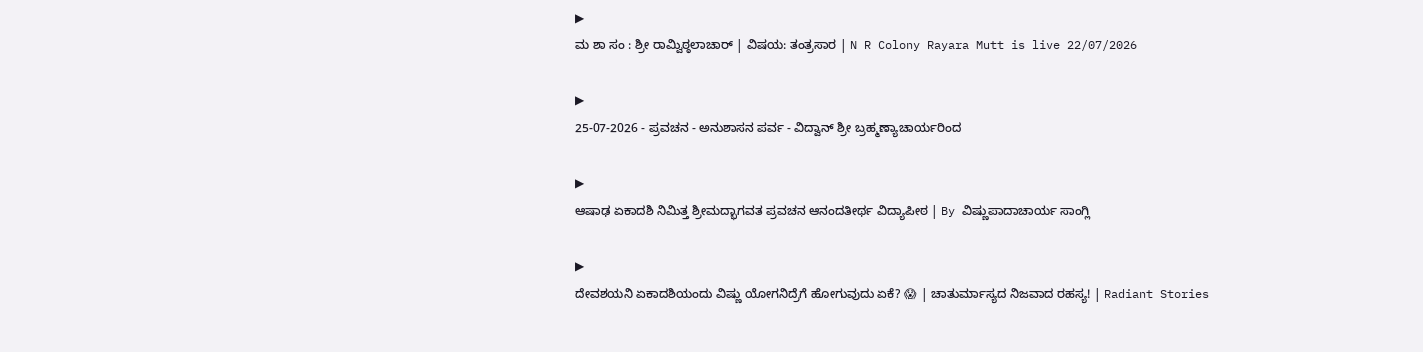▶
ಮ ಶಾ ಸಂ : ಶ್ರೀ ರಾಮ್ವಿಠ್ಠಲಾಚಾರ್ | ವಿಷಯ: ತಂತ್ರಸಾರ | N R Colony Rayara Mutt is live 22/07/2026

▶
25-07-2026 - ಪ್ರವಚನ - ಅನುಶಾಸನ ಪರ್ವ - ವಿದ್ವಾನ್ ಶ್ರೀ ಬ್ರಹ್ಮಣ್ಯಾಚಾರ್ಯರಿಂದ

▶
ಆಷಾಢ ಏಕಾದಶಿ ನಿಮಿತ್ತ ಶ್ರೀಮದ್ಭಾಗವತ ಪ್ರವಚನ ಆನಂದತೀರ್ಥ ವಿದ್ಯಾಪೀಠ | By ವಿಷ್ಣುಪಾದಾಚಾರ್ಯ ಸಾಂಗ್ಲಿ

▶
ದೇವಶಯನಿ ಏಕಾದಶಿಯಂದು ವಿಷ್ಣು ಯೋಗನಿದ್ರೆಗೆ ಹೋಗುವುದು ಏಕೆ? 😱 | ಚಾತುರ್ಮಾಸ್ಯದ ನಿಜವಾದ ರಹಸ್ಯ! | Radiant Stories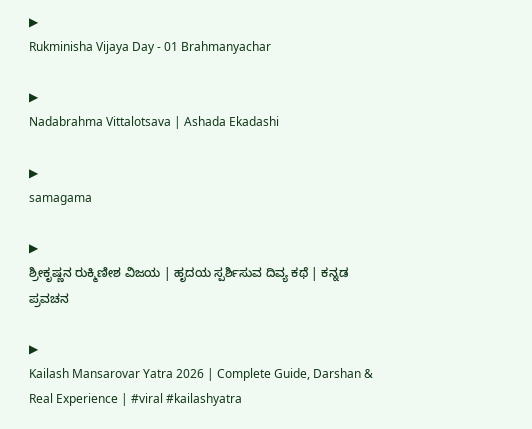▶
Rukminisha Vijaya Day - 01 Brahmanyachar

▶
Nadabrahma Vittalotsava | Ashada Ekadashi

▶
samagama

▶
ಶ್ರೀಕೃಷ್ಣನ ರುಕ್ಮಿಣೀಶ ವಿಜಯ | ಹೃದಯ ಸ್ಪರ್ಶಿಸುವ ದಿವ್ಯ ಕಥೆ | ಕನ್ನಡ ಪ್ರವಚನ

▶
Kailash Mansarovar Yatra 2026 | Complete Guide, Darshan & Real Experience | #viral #kailashyatra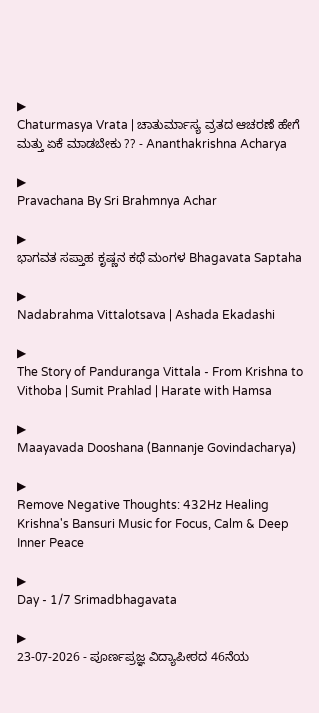▶
Chaturmasya Vrata | ಚಾತುರ್ಮಾಸ್ಯ ವ್ರತದ ಆಚರಣೆ ಹೇಗೆ ಮತ್ತು ಏಕೆ ಮಾಡಬೇಕು ?? - Ananthakrishna Acharya

▶
Pravachana By Sri Brahmnya Achar

▶
ಭಾಗವತ ಸಪ್ತಾಹ ಕೃಷ್ಣನ ಕಥೆ ಮಂಗಳ Bhagavata Saptaha

▶
Nadabrahma Vittalotsava | Ashada Ekadashi

▶
The Story of Panduranga Vittala - From Krishna to Vithoba | Sumit Prahlad | Harate with Hamsa

▶
Maayavada Dooshana (Bannanje Govindacharya)

▶
Remove Negative Thoughts: 432Hz Healing Krishna's Bansuri Music for Focus, Calm & Deep Inner Peace

▶
Day - 1/7 Srimadbhagavata

▶
23-07-2026 - ಪೂರ್ಣಪ್ರಜ್ಞ ವಿದ್ಯಾಪೀಠದ 46ನೆಯ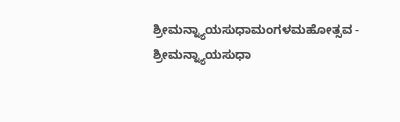ಶ್ರೀಮನ್ನ್ಯಾಯಸುಧಾಮಂಗಳಮಹೋತ್ಸವ - ಶ್ರೀಮನ್ನ್ಯಾಯಸುಧಾ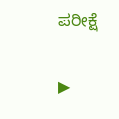ಪರೀಕ್ಷೆ

▶